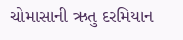ચોમાસાની ઋતુ દરમિયાન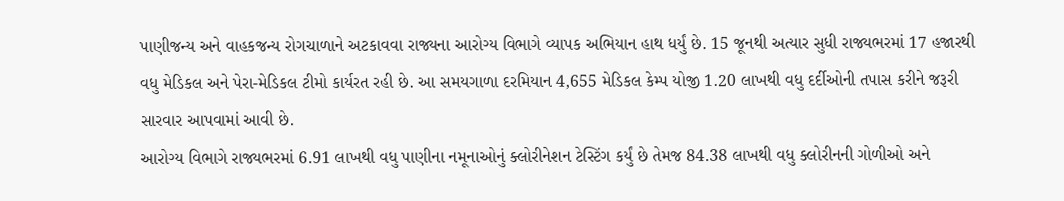પાણીજન્ય અને વાહકજન્ય રોગચાળાને અટકાવવા રાજ્યના આરોગ્ય વિભાગે વ્યાપક અભિયાન હાથ ધર્યું છે. 15 જૂનથી અત્યાર સુધી રાજ્યભરમાં 17 હજારથી વધુ મેડિકલ અને પેરા-મેડિકલ ટીમો કાર્યરત રહી છે. આ સમયગાળા દરમિયાન 4,655 મેડિકલ કેમ્પ યોજી 1.20 લાખથી વધુ દર્દીઓની તપાસ કરીને જરૂરી સારવાર આપવામાં આવી છે.
આરોગ્ય વિભાગે રાજ્યભરમાં 6.91 લાખથી વધુ પાણીના નમૂનાઓનું ક્લોરીનેશન ટેસ્ટિંગ કર્યું છે તેમજ 84.38 લાખથી વધુ ક્લોરીનની ગોળીઓ અને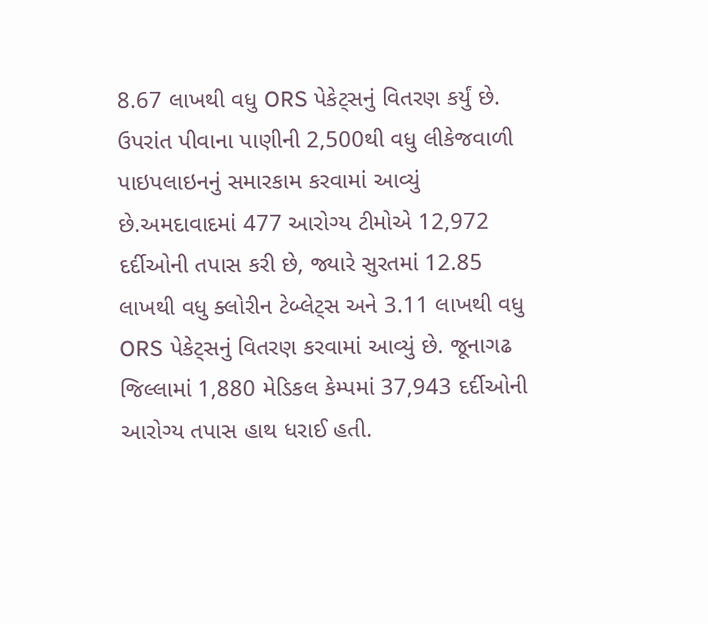8.67 લાખથી વધુ ORS પેકેટ્સનું વિતરણ કર્યું છે. ઉપરાંત પીવાના પાણીની 2,500થી વધુ લીકેજવાળી પાઇપલાઇનનું સમારકામ કરવામાં આવ્યું છે.અમદાવાદમાં 477 આરોગ્ય ટીમોએ 12,972 દર્દીઓની તપાસ કરી છે, જ્યારે સુરતમાં 12.85 લાખથી વધુ ક્લોરીન ટેબ્લેટ્સ અને 3.11 લાખથી વધુ ORS પેકેટ્સનું વિતરણ કરવામાં આવ્યું છે. જૂનાગઢ જિલ્લામાં 1,880 મેડિકલ કેમ્પમાં 37,943 દર્દીઓની આરોગ્ય તપાસ હાથ ધરાઈ હતી.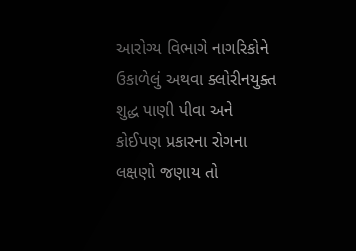આરોગ્ય વિભાગે નાગરિકોને ઉકાળેલું અથવા ક્લોરીનયુક્ત શુદ્ધ પાણી પીવા અને કોઈપણ પ્રકારના રોગના લક્ષણો જણાય તો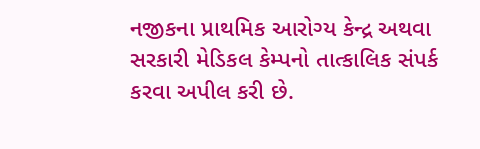નજીકના પ્રાથમિક આરોગ્ય કેન્દ્ર અથવા સરકારી મેડિકલ કેમ્પનો તાત્કાલિક સંપર્ક કરવા અપીલ કરી છે.